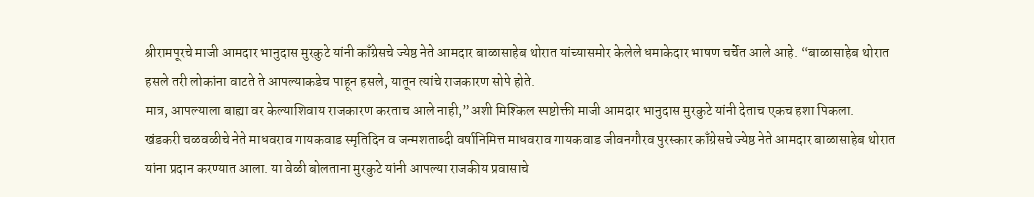श्रीरामपूरचे माजी आमदार भानुदास मुरकुटे यांनी काँग्रेसचे ज्येष्ठ नेते आमदार बाळासाहेब थोरात यांच्यासमोर केलेले धमाकेदार भाषण चर्चेत आले आहे. “बाळासाहेब थोरात हसले तरी लोकांना वाटते ते आपल्याकडेच पाहून हसले, यातून त्यांचे राजकारण सोपे होते.
मात्र, आपल्याला बाह्या वर केल्याशिवाय राजकारण करताच आले नाही,”अशी मिश्किल स्पष्टोक्ती माजी आमदार भानुदास मुरकुटे यांनी देताच एकच हशा पिकला.
खंडकरी चळवळीचे नेते माधवराव गायकवाड स्मृतिदिन व जन्मशताब्दी वर्षानिमित्त माधवराव गायकवाड जीवनगौरव पुरस्कार काँग्रेसचे ज्येष्ठ नेते आमदार बाळासाहेब थोरात यांना प्रदान करण्यात आला. या वेळी बोलताना मुरकुटे यांनी आपल्या राजकीय प्रवासाचे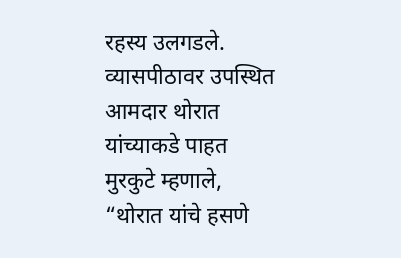रहस्य उलगडले.
व्यासपीठावर उपस्थित आमदार थोरात यांच्याकडे पाहत मुरकुटे म्हणाले, “थोरात यांचे हसणे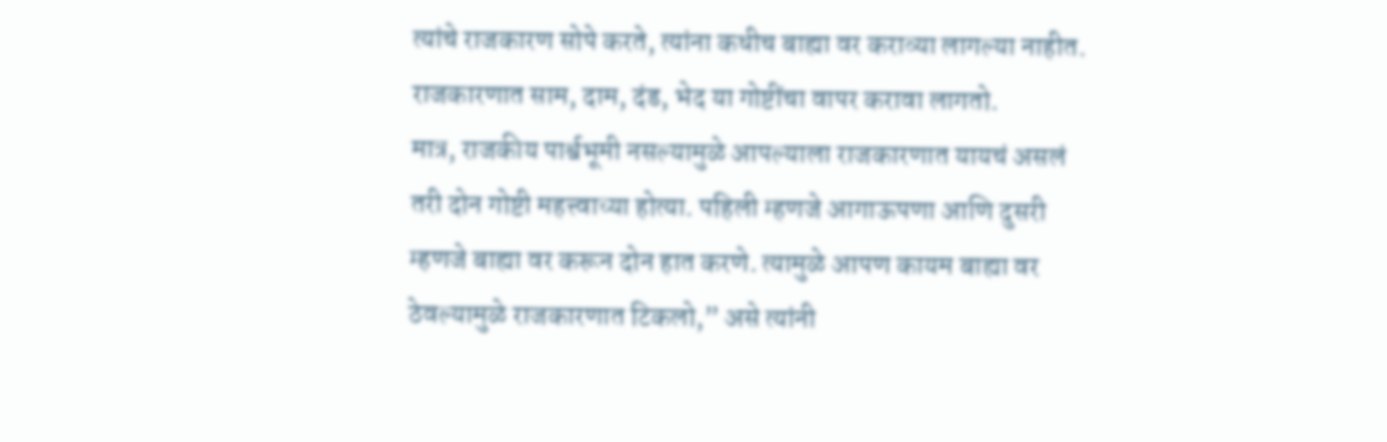त्यांचे राजकारण सोपे करते, त्यांना कधीच बाह्या वर कराव्या लागल्या नाहीत. राजकारणात साम, दाम, दंड, भेद या गोष्टींचा वापर करावा लागतो.
मात्र, राजकीय पार्श्वभूमी नसल्यामुळे आपल्याला राजकारणात यायचं असलं तरी दोन गोष्टी महत्त्वाच्या होत्या. पहिली म्हणजे आगाऊपणा आणि दुसरी म्हणजे बाह्या वर करून दोन हात करणे. त्यामुळे आपण कायम बाह्या वर ठेवल्यामुळे राजकारणात टिकलो,” असे त्यांनी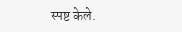स्पष्ट केले.